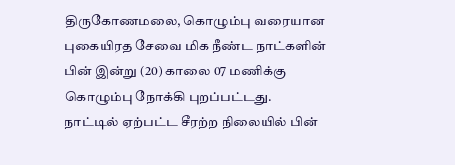திருகோணமலை, கொழும்பு வரையான புகையிரத சேவை மிக நீண்ட நாட்களின் பின் இன்று (20) காலை 07 மணிக்கு கொழும்பு நோக்கி புறப்பட்டது.
நாட்டில் ஏற்பட்ட சீரற்ற நிலையில் பின்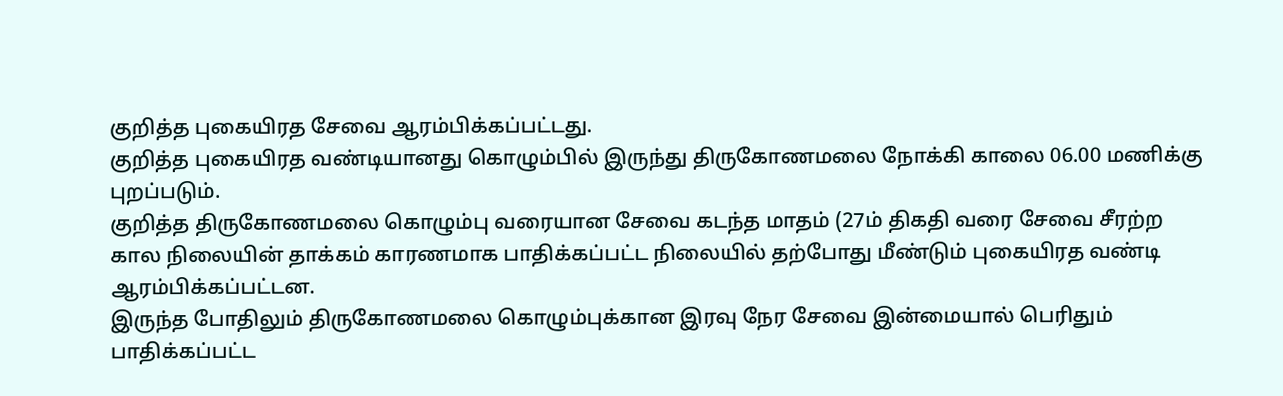குறித்த புகையிரத சேவை ஆரம்பிக்கப்பட்டது.
குறித்த புகையிரத வண்டியானது கொழும்பில் இருந்து திருகோணமலை நோக்கி காலை 06.00 மணிக்கு புறப்படும்.
குறித்த திருகோணமலை கொழும்பு வரையான சேவை கடந்த மாதம் (27ம் திகதி வரை சேவை சீரற்ற கால நிலையின் தாக்கம் காரணமாக பாதிக்கப்பட்ட நிலையில் தற்போது மீண்டும் புகையிரத வண்டி ஆரம்பிக்கப்பட்டன.
இருந்த போதிலும் திருகோணமலை கொழும்புக்கான இரவு நேர சேவை இன்மையால் பெரிதும் பாதிக்கப்பட்ட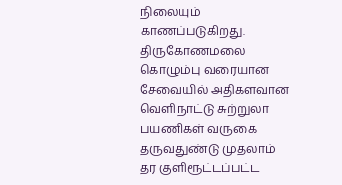நிலையும் காணப்படுகிறது.
திருகோணமலை கொழும்பு வரையான சேவையில் அதிகளவான வெளிநாட்டு சுற்றுலா பயணிகள் வருகை தருவதுண்டு முதலாம் தர குளிரூட்டப்பட்ட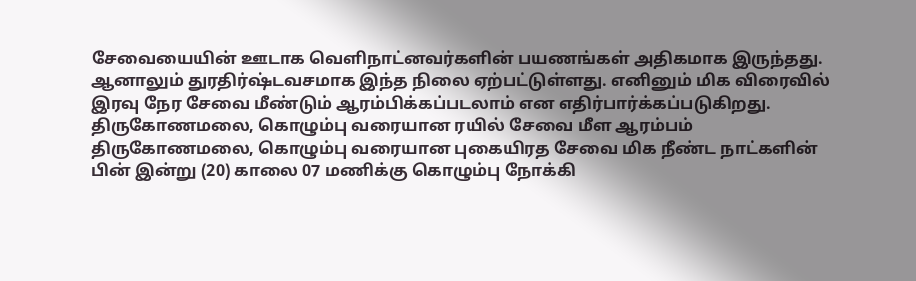சேவையையின் ஊடாக வெளிநாட்னவர்களின் பயணங்கள் அதிகமாக இருந்தது.
ஆனாலும் துரதிர்ஷ்டவசமாக இந்த நிலை ஏற்பட்டுள்ளது. எனினும் மிக விரைவில் இரவு நேர சேவை மீண்டும் ஆரம்பிக்கப்படலாம் என எதிர்பார்க்கப்படுகிறது.
திருகோணமலை, கொழும்பு வரையான ரயில் சேவை மீள ஆரம்பம் திருகோணமலை, கொழும்பு வரையான புகையிரத சேவை மிக நீண்ட நாட்களின் பின் இன்று (20) காலை 07 மணிக்கு கொழும்பு நோக்கி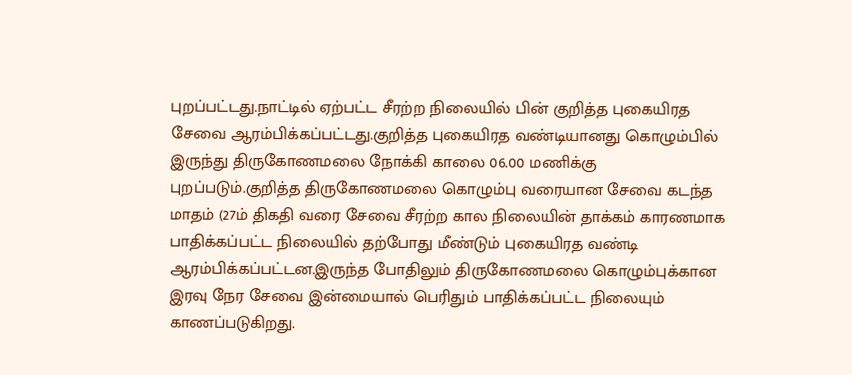புறப்பட்டது.நாட்டில் ஏற்பட்ட சீரற்ற நிலையில் பின் குறித்த புகையிரத சேவை ஆரம்பிக்கப்பட்டது.குறித்த புகையிரத வண்டியானது கொழும்பில் இருந்து திருகோணமலை நோக்கி காலை 06.00 மணிக்கு புறப்படும்.குறித்த திருகோணமலை கொழும்பு வரையான சேவை கடந்த மாதம் (27ம் திகதி வரை சேவை சீரற்ற கால நிலையின் தாக்கம் காரணமாக பாதிக்கப்பட்ட நிலையில் தற்போது மீண்டும் புகையிரத வண்டி ஆரம்பிக்கப்பட்டன.இருந்த போதிலும் திருகோணமலை கொழும்புக்கான இரவு நேர சேவை இன்மையால் பெரிதும் பாதிக்கப்பட்ட நிலையும் காணப்படுகிறது.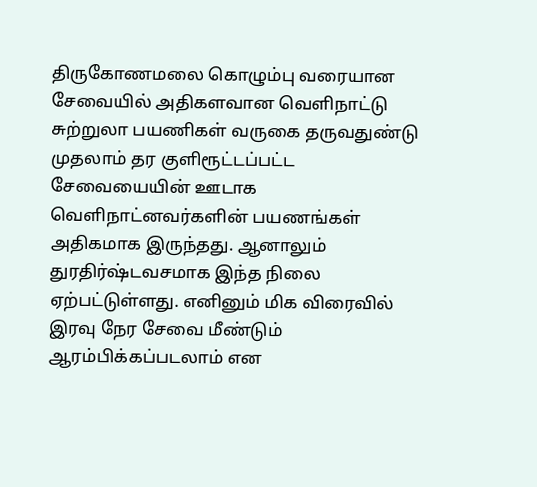திருகோணமலை கொழும்பு வரையான சேவையில் அதிகளவான வெளிநாட்டு சுற்றுலா பயணிகள் வருகை தருவதுண்டு முதலாம் தர குளிரூட்டப்பட்ட சேவையையின் ஊடாக வெளிநாட்னவர்களின் பயணங்கள் அதிகமாக இருந்தது. ஆனாலும் துரதிர்ஷ்டவசமாக இந்த நிலை ஏற்பட்டுள்ளது. எனினும் மிக விரைவில் இரவு நேர சேவை மீண்டும் ஆரம்பிக்கப்படலாம் என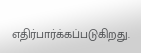எதிர்பார்க்கப்படுகிறது.